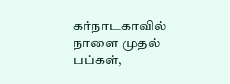கர்நாடகாவில் நாளை முதல் பப்கள்,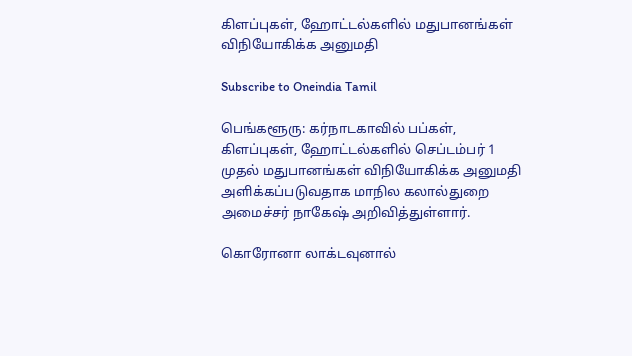கிளப்புகள், ஹோட்டல்களில் மதுபானங்கள் விநியோகிக்க அனுமதி

Subscribe to Oneindia Tamil

பெங்களூரு: கர்நாடகாவில் பப்கள், கிளப்புகள், ஹோட்டல்களில் செப்டம்பர் 1 முதல் மதுபானங்கள் விநியோகிக்க அனுமதி அளிக்கப்படுவதாக மாநில கலால்துறை அமைச்சர் நாகேஷ் அறிவித்துள்ளார்.

கொரோனா லாக்டவுனால்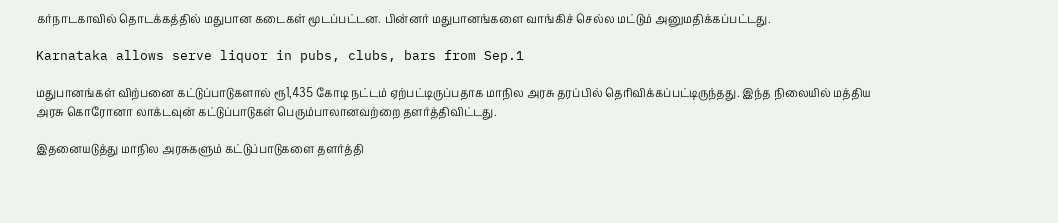கர்நாடகாவில் தொடக்கத்தில் மதுபான கடைகள் மூடப்பட்டன. பின்னர் மதுபானங்களை வாங்கிச் செல்ல மட்டும் அனுமதிக்கப்பட்டது.

Karnataka allows serve liquor in pubs, clubs, bars from Sep.1

மதுபானங்கள் விற்பனை கட்டுப்பாடுகளால் ரூ1,435 கோடி நட்டம் ஏற்பட்டிருப்பதாக மாநில அரசு தரப்பில் தெரிவிக்கப்பட்டிருந்தது. இந்த நிலையில் மத்திய அரசு கொரோனா லாக்டவுன் கட்டுப்பாடுகள் பெரும்பாலானவற்றை தளர்த்திவிட்டது.

இதனையடுத்து மாநில அரசுகளும் கட்டுப்பாடுகளை தளர்த்தி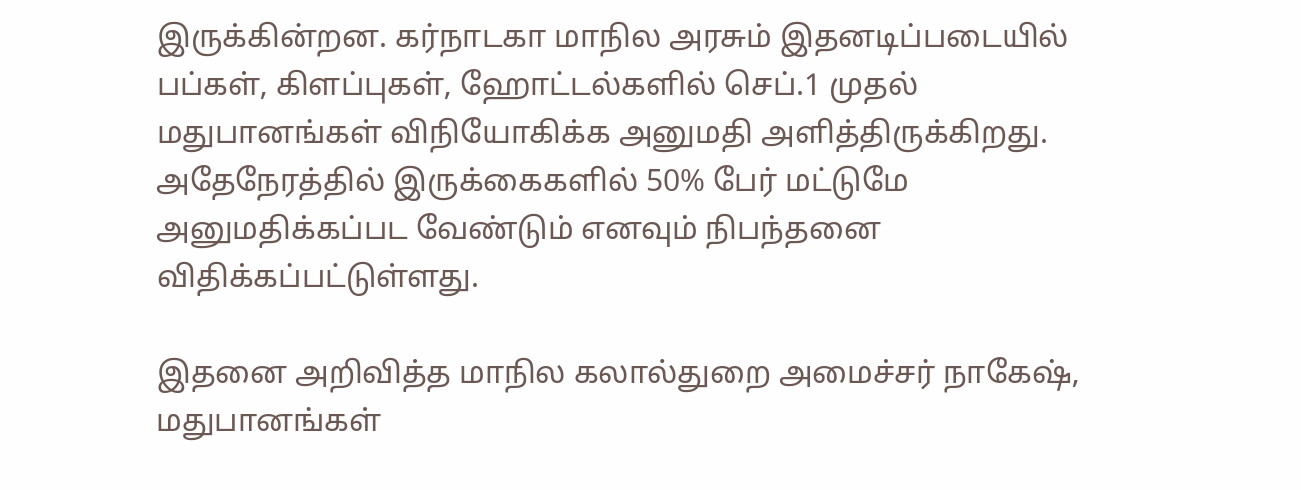இருக்கின்றன. கர்நாடகா மாநில அரசும் இதனடிப்படையில் பப்கள், கிளப்புகள், ஹோட்டல்களில் செப்.1 முதல் மதுபானங்கள் விநியோகிக்க அனுமதி அளித்திருக்கிறது. அதேநேரத்தில் இருக்கைகளில் 50% பேர் மட்டுமே அனுமதிக்கப்பட வேண்டும் எனவும் நிபந்தனை விதிக்கப்பட்டுள்ளது.

இதனை அறிவித்த மாநில கலால்துறை அமைச்சர் நாகேஷ், மதுபானங்கள்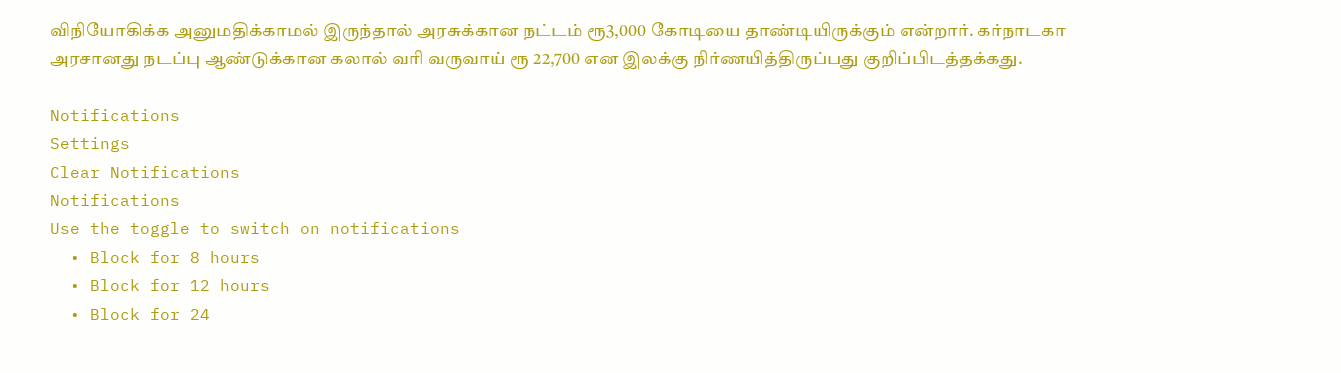விநியோகிக்க அனுமதிக்காமல் இருந்தால் அரசுக்கான நட்டம் ரூ3,000 கோடியை தாண்டியிருக்கும் என்றார். கர்நாடகா அரசானது நடப்பு ஆண்டுக்கான கலால் வரி வருவாய் ரூ 22,700 என இலக்கு நிர்ணயித்திருப்பது குறிப்பிடத்தக்கது.

Notifications
Settings
Clear Notifications
Notifications
Use the toggle to switch on notifications
  • Block for 8 hours
  • Block for 12 hours
  • Block for 24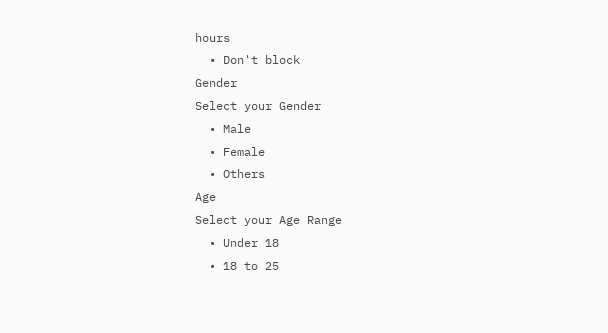hours
  • Don't block
Gender
Select your Gender
  • Male
  • Female
  • Others
Age
Select your Age Range
  • Under 18
  • 18 to 25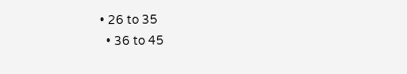• 26 to 35
  • 36 to 45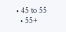• 45 to 55
  • 55+